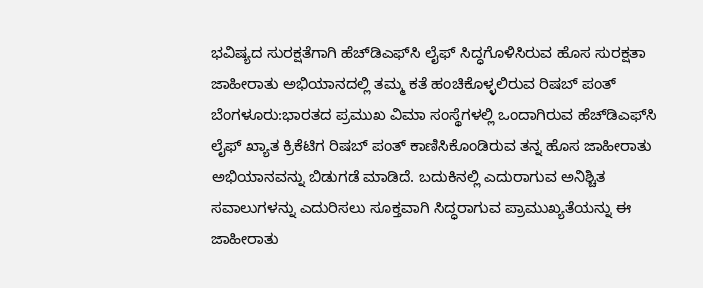ಭವಿಷ್ಯದ ಸುರಕ್ಷತೆಗಾಗಿ ಹೆಚ್‌ಡಿಎಫ್‌ಸಿ ಲೈಫ್‌ ಸಿದ್ಧಗೊಳಿಸಿರುವ ಹೊಸ ಸುರಕ್ಷತಾ ಜಾಹೀರಾತು ಅಭಿಯಾನದಲ್ಲಿ ತಮ್ಮ ಕತೆ ಹಂಚಿಕೊಳ್ಳಲಿರುವ ರಿಷಬ್ ಪಂತ್
ಬೆಂಗಳೂರು:ಭಾರತದ ಪ್ರಮುಖ ವಿಮಾ ಸಂಸ್ಥೆಗಳಲ್ಲಿ ಒಂದಾಗಿರುವ ಹೆಚ್‌ಡಿಎಫ್‌ಸಿ ಲೈಫ್ ಖ್ಯಾತ ಕ್ರಿಕೆಟಿಗ ರಿಷಬ್ ಪಂತ್ ಕಾಣಿಸಿಕೊಂಡಿರುವ ತನ್ನ ಹೊಸ ಜಾಹೀರಾತು ಅಭಿಯಾನವನ್ನು ಬಿಡುಗಡೆ ಮಾಡಿದೆ. ಬದುಕಿನಲ್ಲಿ ಎದುರಾಗುವ ಅನಿಶ್ಚಿತ ಸವಾಲುಗಳನ್ನು ಎದುರಿಸಲು ಸೂಕ್ತವಾಗಿ ಸಿದ್ಧರಾಗುವ ಪ್ರಾಮುಖ್ಯತೆಯನ್ನು ಈ ಜಾಹೀರಾತು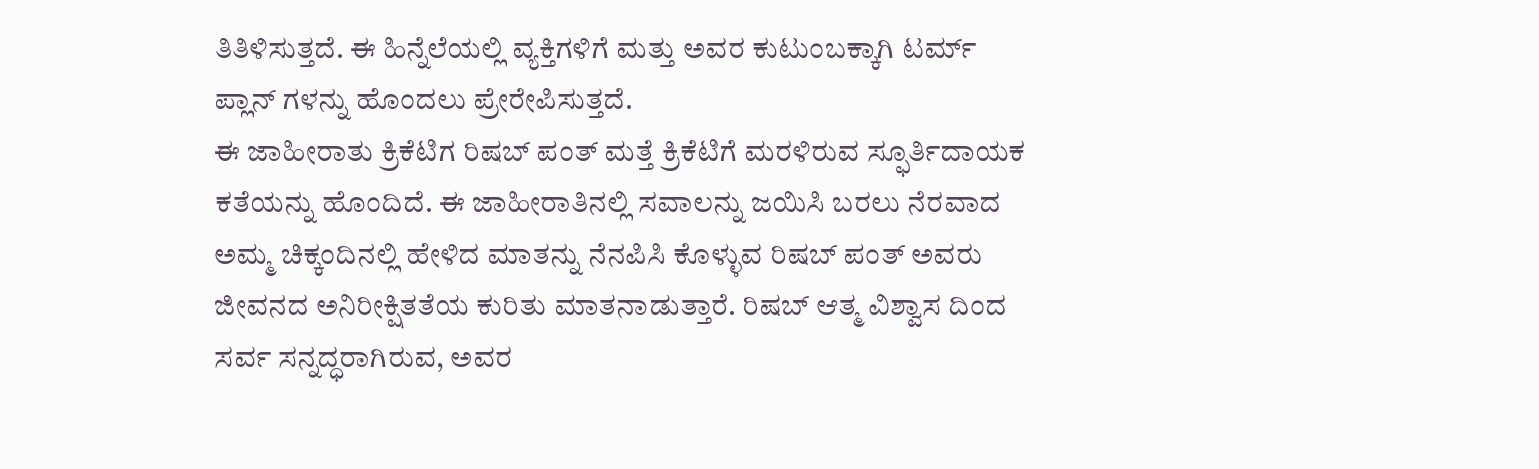ತಿತಿಳಿಸುತ್ತದೆ. ಈ ಹಿನ್ನೆಲೆಯಲ್ಲಿ ವ್ಯಕ್ತಿಗಳಿಗೆ ಮತ್ತು ಅವರ ಕುಟುಂಬಕ್ಕಾಗಿ ಟರ್ಮ್ ಪ್ಲಾನ್ ಗಳನ್ನು ಹೊಂದಲು ಪ್ರೇರೇಪಿಸುತ್ತದೆ.
ಈ ಜಾಹೀರಾತು ಕ್ರಿಕೆಟಿಗ ರಿಷಬ್ ಪಂತ್ ಮತ್ತೆ ಕ್ರಿಕೆಟಿಗೆ ಮರಳಿರುವ ಸ್ಫೂರ್ತಿದಾಯಕ ಕತೆಯನ್ನು ಹೊಂದಿದೆ. ಈ ಜಾಹೀರಾತಿನಲ್ಲಿ ಸವಾಲನ್ನು ಜಯಿಸಿ ಬರಲು ನೆರವಾದ ಅಮ್ಮ ಚಿಕ್ಕಂದಿನಲ್ಲಿ ಹೇಳಿದ ಮಾತನ್ನು ನೆನಪಿಸಿ ಕೊಳ್ಳುವ ರಿಷಬ್ ಪಂತ್ ಅವರು ಜೀವನದ ಅನಿರೀಕ್ಷಿತತೆಯ ಕುರಿತು ಮಾತನಾಡುತ್ತಾರೆ. ರಿಷಬ್ ಆತ್ಮ ವಿಶ್ವಾಸ ದಿಂದ ಸರ್ವ ಸನ್ನದ್ಧರಾಗಿರುವ, ಅವರ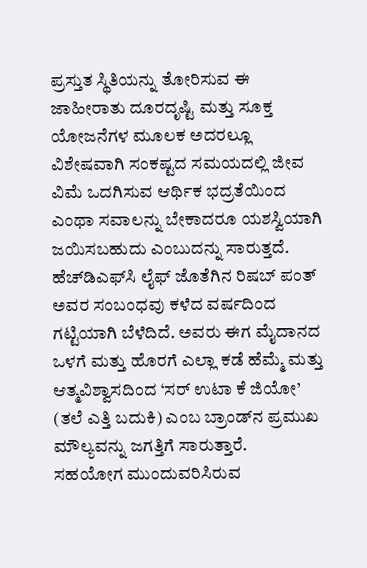ಪ್ರಸ್ತುತ ಸ್ಥಿತಿಯನ್ನು ತೋರಿಸುವ ಈ ಜಾಹೀರಾತು ದೂರದೃಷ್ಟಿ ಮತ್ತು ಸೂಕ್ತ ಯೋಜನೆಗಳ ಮೂಲಕ ಅದರಲ್ಲೂ ವಿಶೇಷವಾಗಿ ಸಂಕಷ್ಟದ ಸಮಯದಲ್ಲಿ ಜೀವ ವಿಮೆ ಒದಗಿಸುವ ಆರ್ಥಿಕ ಭದ್ರತೆಯಿಂದ ಎಂಥಾ ಸವಾಲನ್ನು ಬೇಕಾದರೂ ಯಶಸ್ವಿಯಾಗಿ ಜಯಿಸಬಹುದು ಎಂಬುದನ್ನು ಸಾರುತ್ತದೆ.
ಹೆಚ್‌ಡಿಎಫ್‌ಸಿ ಲೈಫ್‌ ಜೊತೆಗಿನ ರಿಷಬ್ ಪಂತ್ ಅವರ ಸಂಬಂಧವು ಕಳೆದ ವರ್ಷದಿಂದ ಗಟ್ಟಿಯಾಗಿ ಬೆಳೆದಿದೆ. ಅವರು ಈಗ ಮೈದಾನದ ಒಳಗೆ ಮತ್ತು ಹೊರಗೆ ಎಲ್ಲಾ ಕಡೆ ಹೆಮ್ಮೆ ಮತ್ತು ಆತ್ಮವಿಶ್ವಾಸದಿಂದ ‘ಸರ್ ಉಟಾ ಕೆ ಜಿಯೋ’ (ತಲೆ ಎತ್ತಿ ಬದುಕಿ) ಎಂಬ ಬ್ರಾಂಡ್‌ನ ಪ್ರಮುಖ ಮೌಲ್ಯವನ್ನು ಜಗತ್ತಿಗೆ ಸಾರುತ್ತಾರೆ.
ಸಹಯೋಗ ಮುಂದುವರಿಸಿರುವ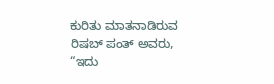ಕುರಿತು ಮಾತನಾಡಿರುವ ರಿಷಬ್ ಪಂತ್ ಅವರು, “ಇದು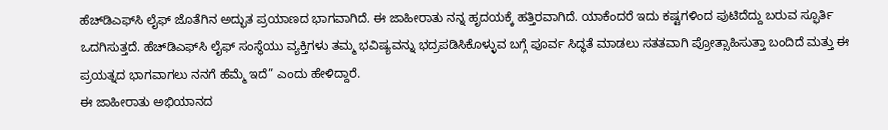ಹೆಚ್‌ಡಿಎಫ್‌ಸಿ ಲೈಫ್‌ ಜೊತೆಗಿನ ಅದ್ಭುತ ಪ್ರಯಾಣದ ಭಾಗವಾಗಿದೆ. ಈ ಜಾಹೀರಾತು ನನ್ನ ಹೃದಯಕ್ಕೆ ಹತ್ತಿರವಾಗಿದೆ. ಯಾಕೆಂದರೆ ಇದು ಕಷ್ಟಗಳಿಂದ ಪುಟಿದೆದ್ದು ಬರುವ ಸ್ಫೂರ್ತಿ ಒದಗಿಸುತ್ತದೆ. ಹೆಚ್‌ಡಿಎಫ್‌ಸಿ ಲೈಫ್ ಸಂಸ್ಥೆಯು ವ್ಯಕ್ತಿಗಳು ತಮ್ಮ ಭವಿಷ್ಯವನ್ನು ಭದ್ರಪಡಿಸಿಕೊಳ್ಳುವ ಬಗ್ಗೆ ಪೂರ್ವ ಸಿದ್ಧತೆ ಮಾಡಲು ಸತತವಾಗಿ ಪ್ರೋತ್ಸಾಹಿಸುತ್ತಾ ಬಂದಿದೆ ಮತ್ತು ಈ ಪ್ರಯತ್ನದ ಭಾಗವಾಗಲು ನನಗೆ ಹೆಮ್ಮೆ ಇದೆ” ಎಂದು ಹೇಳಿದ್ದಾರೆ.
ಈ ಜಾಹೀರಾತು ಅಭಿಯಾನದ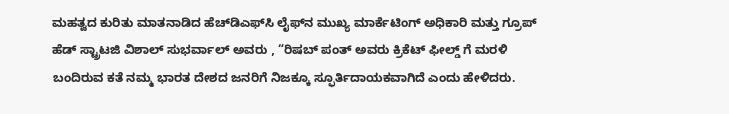ಮಹತ್ವದ ಕುರಿತು ಮಾತನಾಡಿದ ಹೆಚ್‌ಡಿಎಫ್‌ಸಿ ಲೈಫ್‌ನ ಮುಖ್ಯ ಮಾರ್ಕೆಟಿಂಗ್ ಅಧಿಕಾರಿ ಮತ್ತು ಗ್ರೂಪ್ ಹೆಡ್ ಸ್ಟ್ರಾಟಜಿ ವಿಶಾಲ್ ಸುಭರ್ವಾಲ್ ಅವರು , “ರಿಷಬ್ ಪಂತ್ ಅವರು ಕ್ರಿಕೆಟ್ ಫೀಲ್ಡ್ ಗೆ ಮರಳಿ ಬಂದಿರುವ ಕತೆ ನಮ್ಮ ಭಾರತ ದೇಶದ ಜನರಿಗೆ ನಿಜಕ್ಕೂ ಸ್ಫೂರ್ತಿದಾಯಕವಾಗಿದೆ ಎಂದು ಹೇಳಿದರು.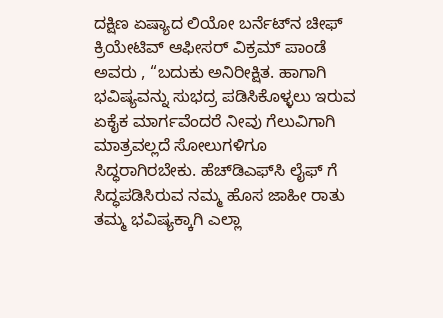ದಕ್ಷಿಣ ಏಷ್ಯಾದ ಲಿಯೋ ಬರ್ನೆಟ್‌ನ ಚೀಫ್ ಕ್ರಿಯೇಟಿವ್ ಆಫೀಸರ್ ವಿಕ್ರಮ್ ಪಾಂಡೆ ಅವರು , “ಬದುಕು ಅನಿರೀಕ್ಷಿತ. ಹಾಗಾಗಿ ಭವಿಷ್ಯವನ್ನು ಸುಭದ್ರ ಪಡಿಸಿಕೊಳ್ಳಲು ಇರುವ ಏಕೈಕ ಮಾರ್ಗವೆಂದರೆ ನೀವು ಗೆಲುವಿಗಾಗಿ ಮಾತ್ರವಲ್ಲದೆ ಸೋಲುಗಳಿಗೂ ಸಿದ್ಧರಾಗಿರಬೇಕು. ಹೆಚ್‌ಡಿಎಫ್‌ಸಿ ಲೈಫ್‌ ಗೆ ಸಿದ್ಧಪಡಿಸಿರುವ ನಮ್ಮ ಹೊಸ ಜಾಹೀ ರಾತು ತಮ್ಮ ಭವಿಷ್ಯಕ್ಕಾಗಿ ಎಲ್ಲಾ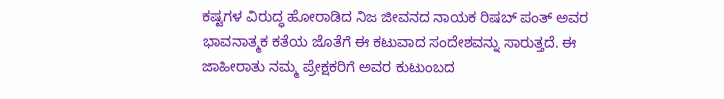ಕಷ್ಟಗಳ ವಿರುದ್ಧ ಹೋರಾಡಿದ ನಿಜ ಜೀವನದ ನಾಯಕ ರಿಷಬ್ ಪಂತ್ ಅವರ ಭಾವನಾತ್ಮಕ ಕತೆಯ ಜೊತೆಗೆ ಈ ಕಟುವಾದ ಸಂದೇಶವನ್ನು ಸಾರುತ್ತದೆ. ಈ ಜಾಹೀರಾತು ನಮ್ಮ ಪ್ರೇಕ್ಷಕರಿಗೆ ಅವರ ಕುಟುಂಬದ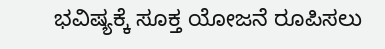ಭವಿಷ್ಯಕ್ಕೆ ಸೂಕ್ತ ಯೋಜನೆ ರೂಪಿಸಲು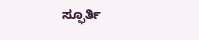ಸ್ಫೂರ್ತಿ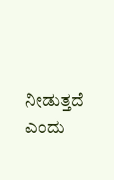ನೀಡುತ್ತದೆ ಎಂದು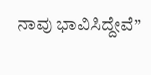ನಾವು ಭಾವಿಸಿದ್ದೇವೆ”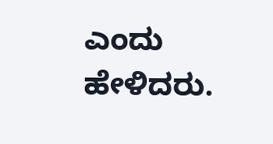ಎಂದು ಹೇಳಿದರು.